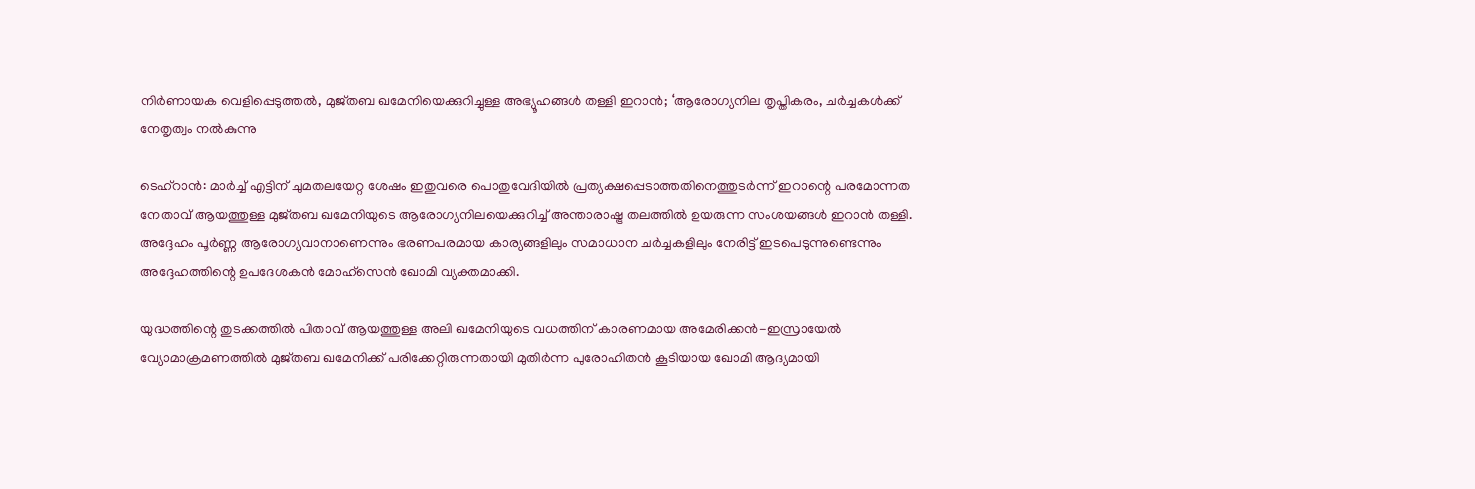നിർണായക വെളിപ്പെടുത്തൽ, മുജ്തബ ഖമേനിയെക്കുറിച്ചുള്ള അഭ്യൂഹങ്ങൾ തള്ളി ഇറാൻ; ‘ആരോഗ്യനില തൃപ്തികരം, ചർച്ചകൾക്ക് നേതൃത്വം നൽകുന്നു

ടെഹ്റാൻ: മാർച്ച് എട്ടിന് ചുമതലയേറ്റ ശേഷം ഇതുവരെ പൊതുവേദിയിൽ പ്രത്യക്ഷപ്പെടാത്തതിനെത്തുടർന്ന് ഇറാന്റെ പരമോന്നത നേതാവ് ആയത്തുള്ള മുജ്തബ ഖമേനിയുടെ ആരോഗ്യനിലയെക്കുറിച്ച് അന്താരാഷ്ട്ര തലത്തിൽ ഉയരുന്ന സംശയങ്ങൾ ഇറാൻ തള്ളി. അദ്ദേഹം പൂർണ്ണ ആരോഗ്യവാനാണെന്നും ഭരണപരമായ കാര്യങ്ങളിലും സമാധാന ചർച്ചകളിലും നേരിട്ട് ഇടപെടുന്നുണ്ടെന്നും അദ്ദേഹത്തിന്റെ ഉപദേശകൻ മോഹ്‌സെൻ ഖോമി വ്യക്തമാക്കി.

യുദ്ധത്തിന്റെ തുടക്കത്തിൽ പിതാവ് ആയത്തുള്ള അലി ഖമേനിയുടെ വധത്തിന് കാരണമായ അമേരിക്കൻ-ഇസ്രായേൽ വ്യോമാക്രമണത്തിൽ മുജ്തബ ഖമേനിക്ക് പരിക്കേറ്റിരുന്നതായി മുതിർന്ന പുരോഹിതൻ കൂടിയായ ഖോമി ആദ്യമായി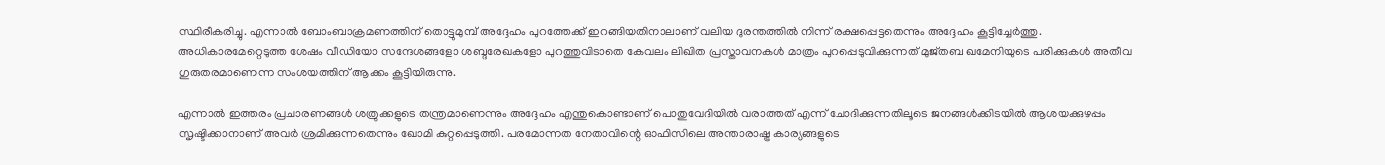സ്ഥിരീകരിച്ചു. എന്നാൽ ബോംബാക്രമണത്തിന് തൊട്ടുമുമ്പ് അദ്ദേഹം പുറത്തേക്ക് ഇറങ്ങിയതിനാലാണ് വലിയ ദുരന്തത്തിൽ നിന്ന് രക്ഷപ്പെട്ടതെന്നും അദ്ദേഹം കൂട്ടിച്ചേർത്തു. അധികാരമേറ്റെടുത്ത ശേഷം വീഡിയോ സന്ദേശങ്ങളോ ശബ്ദരേഖകളോ പുറത്തുവിടാതെ കേവലം ലിഖിത പ്രസ്താവനകൾ മാത്രം പുറപ്പെടുവിക്കുന്നത് മുജ്തബ ഖമേനിയുടെ പരിക്കുകൾ അതീവ ഗുരുതരമാണെന്ന സംശയത്തിന് ആക്കം കൂട്ടിയിരുന്നു.

എന്നാൽ ഇത്തരം പ്രചാരണങ്ങൾ ശത്രുക്കളുടെ തന്ത്രമാണെന്നും അദ്ദേഹം എന്തുകൊണ്ടാണ് പൊതുവേദിയിൽ വരാത്തത് എന്ന് ചോദിക്കുന്നതിലൂടെ ജനങ്ങൾക്കിടയിൽ ആശയക്കുഴപ്പം സൃഷ്ടിക്കാനാണ് അവർ ശ്രമിക്കുന്നതെന്നും ഖോമി കുറ്റപ്പെടുത്തി. പരമോന്നത നേതാവിന്റെ ഓഫിസിലെ അന്താരാഷ്ട്ര കാര്യങ്ങളുടെ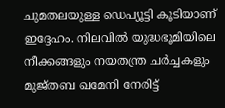ചുമതലയുള്ള ഡെപ്യൂട്ടി കൂടിയാണ് ഇദ്ദേഹം. നിലവിൽ യുദ്ധഭൂമിയിലെ നീക്കങ്ങളും നയതന്ത്ര ചർച്ചകളും മുജ്തബ ഖമേനി നേരിട്ട്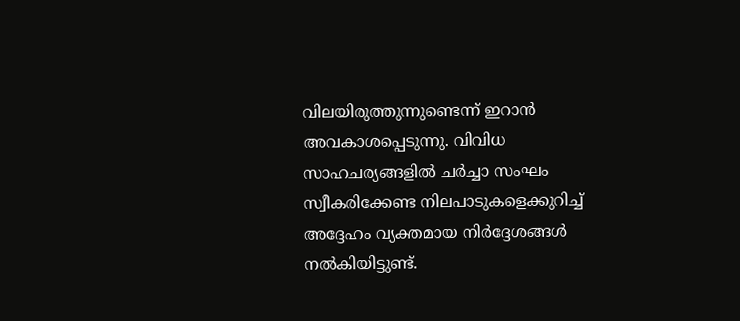വിലയിരുത്തുന്നുണ്ടെന്ന് ഇറാൻ അവകാശപ്പെടുന്നു. വിവിധ സാഹചര്യങ്ങളിൽ ചർച്ചാ സംഘം സ്വീകരിക്കേണ്ട നിലപാടുകളെക്കുറിച്ച് അദ്ദേഹം വ്യക്തമായ നിർദ്ദേശങ്ങൾ നൽകിയിട്ടുണ്ട്.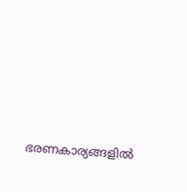ഭരണകാര്യങ്ങളിൽ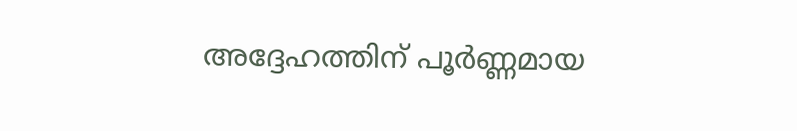അദ്ദേഹത്തിന് പൂർണ്ണമായ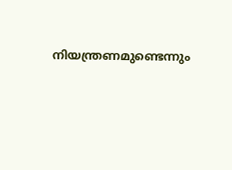നിയന്ത്രണമുണ്ടെന്നും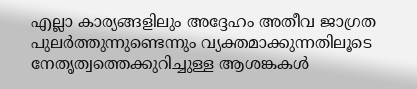എല്ലാ കാര്യങ്ങളിലും അദ്ദേഹം അതീവ ജാഗ്രത പുലർത്തുന്നുണ്ടെന്നും വ്യക്തമാക്കുന്നതിലൂടെ നേതൃത്വത്തെക്കുറിച്ചുള്ള ആശങ്കകൾ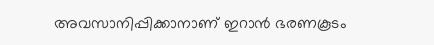അവസാനിപ്പിക്കാനാണ് ഇറാൻ ഭരണകൂടം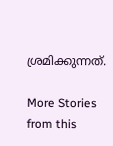ശ്രമിക്കുന്നത്.

More Stories from this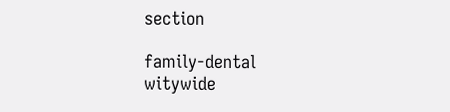section

family-dental
witywide